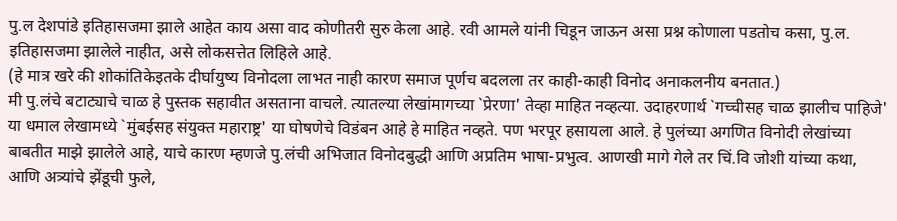पु.ल देशपांडे इतिहासजमा झाले आहेत काय असा वाद कोणीतरी सुरु केला आहे. रवी आमले यांनी चिडून जाऊन असा प्रश्न कोणाला पडतोच कसा, पु.ल. इतिहासजमा झालेले नाहीत, असे लोकसत्तेत लिहिले आहे.
(हे मात्र खरे की शोकांतिकेइतके दीर्घायुष्य विनोदला लाभत नाही कारण समाज पूर्णच बदलला तर काही-काही विनोद अनाकलनीय बनतात.)
मी पु.लंचे बटाट्याचे चाळ हे पुस्तक सहावीत असताना वाचले. त्यातल्या लेखांमागच्या `प्रेरणा' तेव्हा माहित नव्हत्या. उदाहरणार्थ `गच्चीसह चाळ झालीच पाहिजे' या धमाल लेखामध्ये `मुंबईसह संयुक्त महाराष्ट्र' या घोषणेचे विडंबन आहे हे माहित नव्हते. पण भरपूर हसायला आले. हे पुलंच्या अगणित विनोदी लेखांच्या बाबतीत माझे झालेले आहे, याचे कारण म्हणजे पु.लंची अभिजात विनोदबुद्धी आणि अप्रतिम भाषा-प्रभुत्व. आणखी मागे गेले तर चिं.वि जोशी यांच्या कथा, आणि अत्र्यांचे झेंडूची फुले,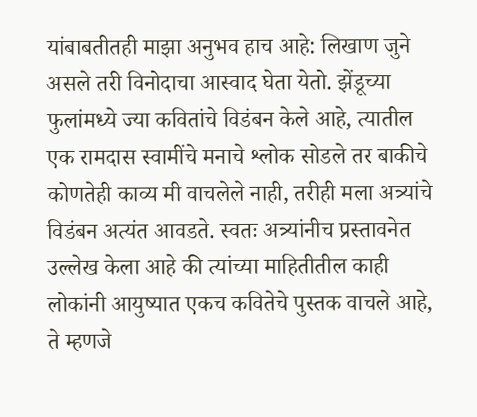यांबाबतीतही माझा अनुभव हाच आहे: लिखाण जुने असले तरी विनोदाचा आस्वाद घेता येतो. झेंडूच्या फुलांमध्ये ज्या कवितांचे विडंबन केले आहे, त्यातील एक रामदास स्वामींचे मनाचे श्लोक सोडले तर बाकीचे कोणतेही काव्य मी वाचलेले नाही, तरीही मला अत्र्यांचे विडंबन अत्यंत आवडते. स्वतः अत्र्यांनीच प्रस्तावनेत उल्लेख केला आहे की त्यांच्या माहितीतील काही लोकांनी आयुष्यात एकच कवितेचे पुस्तक वाचले आहे, ते म्हणजे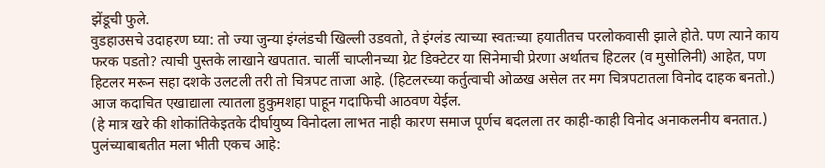झेंडूची फुले.
वुडहाउसचे उदाहरण घ्या: तो ज्या जुन्या इंग्लंडची खिल्ली उडवतो, ते इंग्लंड त्याच्या स्वतःच्या हयातीतच परलोकवासी झाले होते. पण त्याने काय फरक पडतो? त्याची पुस्तके लाखाने खपतात. चार्ली चाप्लीनच्या ग्रेट डिक्टेटर या सिनेमाची प्रेरणा अर्थातच हिटलर (व मुसोलिनी) आहेत, पण हिटलर मरून सहा दशके उलटली तरी तो चित्रपट ताजा आहे. (हिटलरच्या कर्तुत्वाची ओळख असेल तर मग चित्रपटातला विनोद दाहक बनतो.) आज कदाचित एखाद्याला त्यातला हुकुमशहा पाहून गदाफिची आठवण येईल.
(हे मात्र खरे की शोकांतिकेइतके दीर्घायुष्य विनोदला लाभत नाही कारण समाज पूर्णच बदलला तर काही-काही विनोद अनाकलनीय बनतात.)
पुलंच्याबाबतीत मला भीती एकच आहे: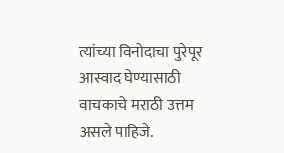त्यांच्या विनोदाचा पुरेपूर आस्वाद घेण्यासाठी वाचकाचे मराठी उत्तम असले पाहिजे.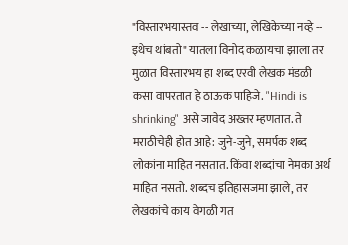"विस्तारभयास्तव -- लेखाच्या, लेखिकेच्या नव्हे -- इथेच थांबतो" यातला विनोद कळायचा झाला तर मुळात विस्तारभय हा शब्द एरवी लेखक मंडळी कसा वापरतात हे ठाऊक पाहिजे. "Hindi is shrinking" असे जावेद अख्तर म्हणतात. ते मराठीचेही होत आहे: जुने-जुने, समर्पक शब्द लोकांना माहित नसतात. किंवा शब्दांचा नेमका अर्थ माहित नसतो. शब्दच इतिहासजमा झाले, तर लेखकांचे काय वेगळी गत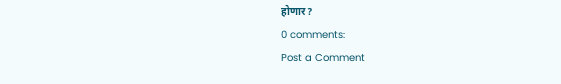होणार?
0 comments:
Post a Comment